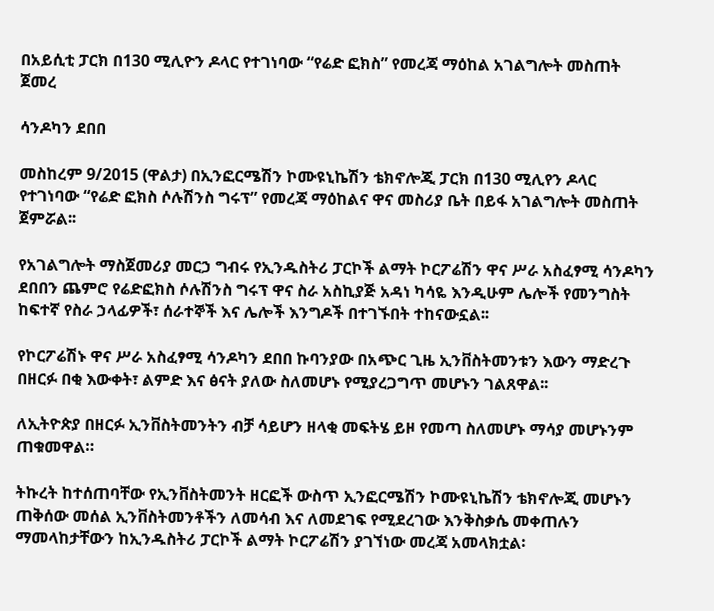በአይሲቲ ፓርክ በ130 ሚሊዮን ዶላር የተገነባው “የሬድ ፎክስ” የመረጃ ማዕከል አገልግሎት መስጠት ጀመረ

ሳንዶካን ደበበ

መስከረም 9/2015 (ዋልታ) በኢንፎርሜሽን ኮሙዩኒኬሽን ቴክኖሎጂ ፓርክ በ130 ሚሊየን ዶላር የተገነባው “የሬድ ፎክስ ሶሉሽንስ ግሩፕ” የመረጃ ማዕከልና ዋና መስሪያ ቤት በይፋ አገልግሎት መስጠት ጀምሯል፡፡

የአገልግሎት ማስጀመሪያ መርኃ ግብሩ የኢንዱስትሪ ፓርኮች ልማት ኮርፖሬሽን ዋና ሥራ አስፈፃሚ ሳንዶካን ደበበን ጨምሮ የሬድፎክስ ሶሉሽንስ ግሩፕ ዋና ስራ አስኪያጅ አዳነ ካሳዬ እንዲሁም ሌሎች የመንግስት ከፍተኛ የስራ ኃላፊዎች፣ ሰራተኞች እና ሌሎች እንግዶች በተገኙበት ተከናውኗል፡፡

የኮርፖሬሽኑ ዋና ሥራ አስፈፃሚ ሳንዶካን ደበበ ኩባንያው በአጭር ጊዜ ኢንቨስትመንቱን እውን ማድረጉ በዘርፉ በቂ እውቀት፣ ልምድ እና ፅናት ያለው ስለመሆኑ የሚያረጋግጥ መሆኑን ገልጸዋል፡፡

ለኢትዮጵያ በዘርፉ ኢንቨስትመንትን ብቻ ሳይሆን ዘላቂ መፍትሄ ይዞ የመጣ ስለመሆኑ ማሳያ መሆኑንም ጠቁመዋል።

ትኩረት ከተሰጠባቸው የኢንቨስትመንት ዘርፎች ውስጥ ኢንፎርሜሽን ኮሙዩኒኬሽን ቴክኖሎጂ መሆኑን ጠቅሰው መሰል ኢንቨስትመንቶችን ለመሳብ እና ለመደገፍ የሚደረገው እንቅስቃሴ መቀጠሉን ማመላከታቸውን ከኢንዱስትሪ ፓርኮች ልማት ኮርፖሬሽን ያገኘነው መረጃ አመላክቷል፡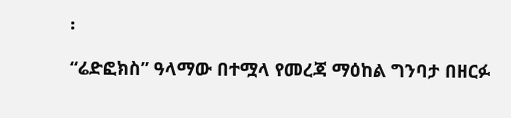፡

“ሬድፎክስ” ዓላማው በተሟላ የመረጃ ማዕከል ግንባታ በዘርፉ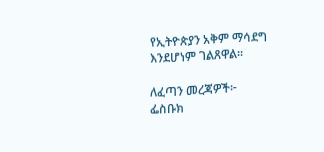የኢትዮጵያን አቅም ማሳደግ እንደሆነም ገልጸዋል፡፡

ለፈጣን መረጃዎች፦
ፌስቡክ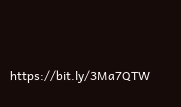https://bit.ly/3Ma7QTW